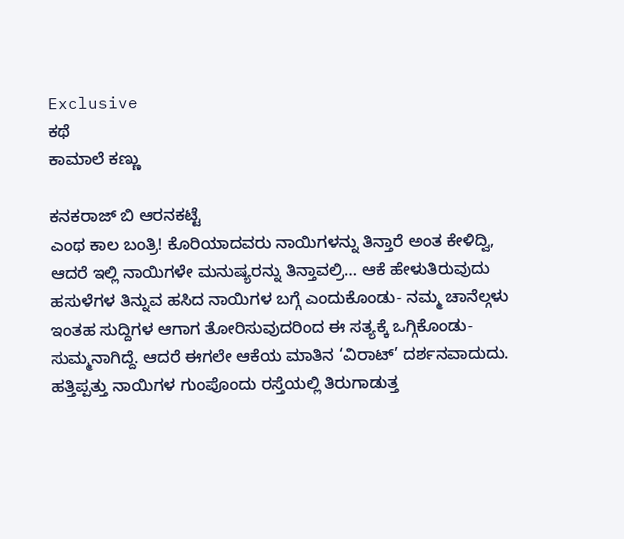Exclusive
ಕಥೆ
ಕಾಮಾಲೆ ಕಣ್ಣು

ಕನಕರಾಜ್ ಬಿ ಆರನಕಟ್ಟೆ
ಎಂಥ ಕಾಲ ಬಂತ್ರಿ! ಕೊರಿಯಾದವರು ನಾಯಿಗಳನ್ನು ತಿನ್ತಾರೆ ಅಂತ ಕೇಳಿದ್ವಿ, ಆದರೆ ಇಲ್ಲಿ ನಾಯಿಗಳೇ ಮನುಷ್ಯರನ್ನು ತಿನ್ತಾವಲ್ರಿ… ಆಕೆ ಹೇಳುತಿರುವುದು ಹಸುಳೆಗಳ ತಿನ್ನುವ ಹಸಿದ ನಾಯಿಗಳ ಬಗ್ಗೆ ಎಂದುಕೊಂಡು- ನಮ್ಮ ಚಾನೆಲ್ಗಳು ಇಂತಹ ಸುದ್ದಿಗಳ ಆಗಾಗ ತೋರಿಸುವುದರಿಂದ ಈ ಸತ್ಯಕ್ಕೆ ಒಗ್ಗಿಕೊಂಡು- ಸುಮ್ಮನಾಗಿದ್ದೆ. ಆದರೆ ಈಗಲೇ ಆಕೆಯ ಮಾತಿನ ‘ವಿರಾಟ್’ ದರ್ಶನವಾದುದು.
ಹತ್ತಿಪ್ಪತ್ತು ನಾಯಿಗಳ ಗುಂಪೊಂದು ರಸ್ತೆಯಲ್ಲಿ ತಿರುಗಾಡುತ್ತ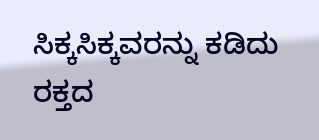ಸಿಕ್ಕಸಿಕ್ಕವರನ್ನು ಕಡಿದು ರಕ್ತದ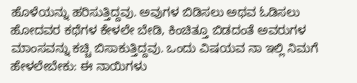ಹೊಳೆಯನ್ನು ಹರಿಸುತ್ತಿದ್ದವು. ಅವುಗಳ ಬಿಡಿಸಲು ಅಥವ ಓಡಿಸಲು ಹೋದವರ ಕಥೆಗಳ ಕೇಳಲೇ ಬೇಡಿ, ಕಿಂಚಿತ್ತೂ ಬಿಡದಂತೆ ಅವರುಗಳ ಮಾಂಸವನ್ನು ಕಚ್ಚಿ ಬಿಸಾಕುತ್ತಿದ್ದವು. ಒಂದು ವಿಷಯವ ನಾ ಇಲ್ಲಿ ನಿಮಗೆ ಹೇಳಲೇಬೇಕು: ಈ ನಾಯಿಗಳು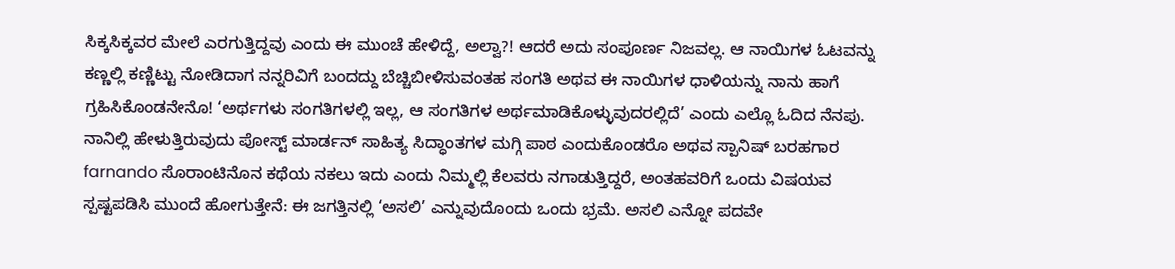ಸಿಕ್ಕಸಿಕ್ಕವರ ಮೇಲೆ ಎರಗುತ್ತಿದ್ದವು ಎಂದು ಈ ಮುಂಚೆ ಹೇಳಿದ್ದೆ, ಅಲ್ವಾ?! ಆದರೆ ಅದು ಸಂಪೂರ್ಣ ನಿಜವಲ್ಲ. ಆ ನಾಯಿಗಳ ಓಟವನ್ನು ಕಣ್ಣಲ್ಲಿ ಕಣ್ಣಿಟ್ಟು ನೋಡಿದಾಗ ನನ್ನರಿವಿಗೆ ಬಂದದ್ದು ಬೆಚ್ಚಿಬೀಳಿಸುವಂತಹ ಸಂಗತಿ ಅಥವ ಈ ನಾಯಿಗಳ ಧಾಳಿಯನ್ನು ನಾನು ಹಾಗೆ ಗ್ರಹಿಸಿಕೊಂಡನೇನೊ! ‘ಅರ್ಥಗಳು ಸಂಗತಿಗಳಲ್ಲಿ ಇಲ್ಲ, ಆ ಸಂಗತಿಗಳ ಅರ್ಥಮಾಡಿಕೊಳ್ಳುವುದರಲ್ಲಿದೆ’ ಎಂದು ಎಲ್ಲೊ ಓದಿದ ನೆನಪು.
ನಾನಿಲ್ಲಿ ಹೇಳುತ್ತಿರುವುದು ಪೋಸ್ಟ್ ಮಾರ್ಡನ್ ಸಾಹಿತ್ಯ ಸಿದ್ಧಾಂತಗಳ ಮಗ್ಗಿ ಪಾಠ ಎಂದುಕೊಂಡರೊ ಅಥವ ಸ್ಪಾನಿಷ್ ಬರಹಗಾರ farnando ಸೊರಾಂಟಿನೊನ ಕಥೆಯ ನಕಲು ಇದು ಎಂದು ನಿಮ್ಮಲ್ಲಿ ಕೆಲವರು ನಗಾಡುತ್ತಿದ್ದರೆ, ಅಂತಹವರಿಗೆ ಒಂದು ವಿಷಯವ ಸ್ಪಷ್ಟಪಡಿಸಿ ಮುಂದೆ ಹೋಗುತ್ತೇನೆ: ಈ ಜಗತ್ತಿನಲ್ಲಿ ‘ಅಸಲಿ’ ಎನ್ನುವುದೊಂದು ಒಂದು ಭ್ರಮೆ. ಅಸಲಿ ಎನ್ನೋ ಪದವೇ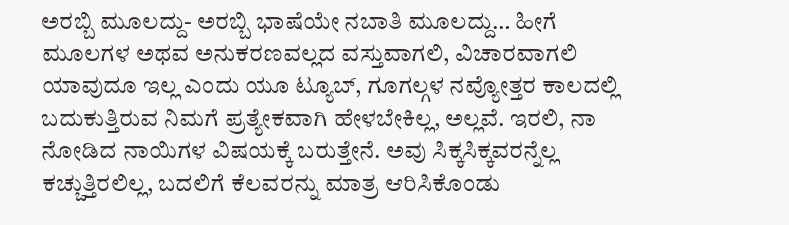ಅರಬ್ಬಿ ಮೂಲದ್ದು- ಅರಬ್ಬಿ ಭಾಷೆಯೇ ನಬಾತಿ ಮೂಲದ್ದು… ಹೀಗೆ ಮೂಲಗಳ ಅಥವ ಅನುಕರಣವಲ್ಲದ ವಸ್ತುವಾಗಲಿ, ವಿಚಾರವಾಗಲಿ ಯಾವುದೂ ಇಲ್ಲ ಎಂದು ಯೂ ಟ್ಯೂಬ್, ಗೂಗಲ್ಗಳ ನವ್ಯೋತ್ತರ ಕಾಲದಲ್ಲಿ ಬದುಕುತ್ತಿರುವ ನಿಮಗೆ ಪ್ರತ್ಯೇಕವಾಗಿ ಹೇಳಬೇಕಿಲ್ಲ, ಅಲ್ಲವೆ. ಇರಲಿ, ನಾ ನೋಡಿದ ನಾಯಿಗಳ ವಿಷಯಕ್ಕೆ ಬರುತ್ತೇನೆ. ಅವು ಸಿಕ್ಕಸಿಕ್ಕವರನ್ನೆಲ್ಲ ಕಚ್ಚುತ್ತಿರಲಿಲ್ಲ, ಬದಲಿಗೆ ಕೆಲವರನ್ನು ಮಾತ್ರ ಆರಿಸಿಕೊಂಡು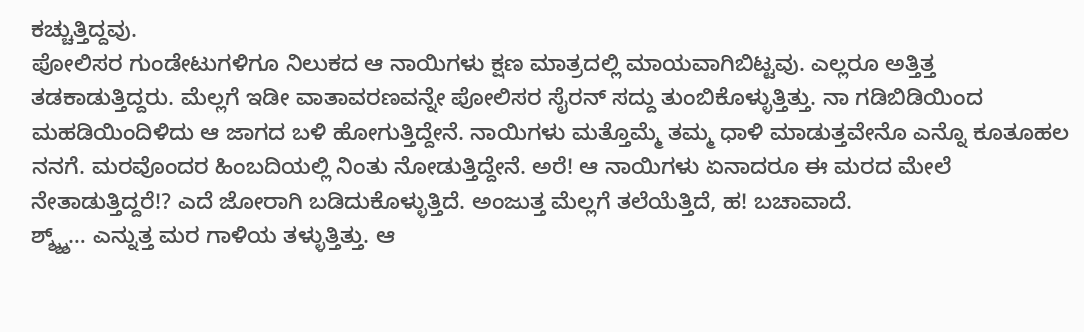ಕಚ್ಚುತ್ತಿದ್ದವು.
ಪೋಲಿಸರ ಗುಂಡೇಟುಗಳಿಗೂ ನಿಲುಕದ ಆ ನಾಯಿಗಳು ಕ್ಷಣ ಮಾತ್ರದಲ್ಲಿ ಮಾಯವಾಗಿಬಿಟ್ಟವು. ಎಲ್ಲರೂ ಅತ್ತಿತ್ತ ತಡಕಾಡುತ್ತಿದ್ದರು. ಮೆಲ್ಲಗೆ ಇಡೀ ವಾತಾವರಣವನ್ನೇ ಪೋಲಿಸರ ಸೈರನ್ ಸದ್ದು ತುಂಬಿಕೊಳ್ಳುತ್ತಿತ್ತು. ನಾ ಗಡಿಬಿಡಿಯಿಂದ ಮಹಡಿಯಿಂದಿಳಿದು ಆ ಜಾಗದ ಬಳಿ ಹೋಗುತ್ತಿದ್ದೇನೆ. ನಾಯಿಗಳು ಮತ್ತೊಮ್ಮೆ ತಮ್ಮ ಧಾಳಿ ಮಾಡುತ್ತವೇನೊ ಎನ್ನೊ ಕೂತೂಹಲ ನನಗೆ. ಮರವೊಂದರ ಹಿಂಬದಿಯಲ್ಲಿ ನಿಂತು ನೋಡುತ್ತಿದ್ದೇನೆ. ಅರೆ! ಆ ನಾಯಿಗಳು ಏನಾದರೂ ಈ ಮರದ ಮೇಲೆ ನೇತಾಡುತ್ತಿದ್ದರೆ!? ಎದೆ ಜೋರಾಗಿ ಬಡಿದುಕೊಳ್ಳುತ್ತಿದೆ. ಅಂಜುತ್ತ ಮೆಲ್ಲಗೆ ತಲೆಯೆತ್ತಿದೆ, ಹ! ಬಚಾವಾದೆ.
ಶ್ಶ್ಶ್ಶ್… ಎನ್ನುತ್ತ ಮರ ಗಾಳಿಯ ತಳ್ಳುತ್ತಿತ್ತು. ಆ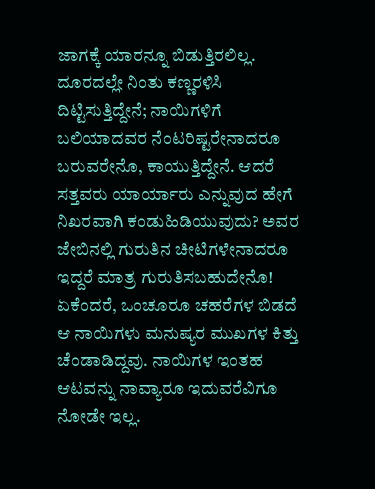ಜಾಗಕ್ಕೆ ಯಾರನ್ನೂ ಬಿಡುತ್ತಿರಲಿಲ್ಲ. ದೂರದಲ್ಲೇ ನಿಂತು ಕಣ್ಣರಳಿಸಿ ದಿಟ್ಟಿಸುತ್ತಿದ್ದೇನೆ; ನಾಯಿಗಳಿಗೆ ಬಲಿಯಾದವರ ನೆಂಟರಿಷ್ಟರೇನಾದರೂ ಬರುವರೇನೊ, ಕಾಯುತ್ತಿದ್ದೇನೆ. ಆದರೆ ಸತ್ತವರು ಯಾರ್ಯಾರು ಎನ್ನುವುದ ಹೇಗೆ ನಿಖರವಾಗಿ ಕಂಡುಹಿಡಿಯುವುದು? ಅವರ ಜೇಬಿನಲ್ಲಿ ಗುರುತಿನ ಚೀಟಿಗಳೇನಾದರೂ ಇದ್ದರೆ ಮಾತ್ರ ಗುರುತಿಸಬಹುದೇನೊ! ಏಕೆಂದರೆ, ಒಂಚೂರೂ ಚಹರೆಗಳ ಬಿಡದೆ ಆ ನಾಯಿಗಳು ಮನುಷ್ಯರ ಮುಖಗಳ ಕಿತ್ತು ಚೆಂಡಾಡಿದ್ದವು. ನಾಯಿಗಳ ಇಂತಹ ಆಟವನ್ನು ನಾವ್ಯಾರೂ ಇದುವರೆವಿಗೂ ನೋಡೇ ಇಲ್ಲ.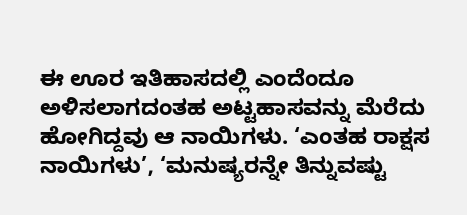ಈ ಊರ ಇತಿಹಾಸದಲ್ಲಿ ಎಂದೆಂದೂ ಅಳಿಸಲಾಗದಂತಹ ಅಟ್ಟಹಾಸವನ್ನು ಮೆರೆದು ಹೋಗಿದ್ದವು ಆ ನಾಯಿಗಳು. ‘ಎಂತಹ ರಾಕ್ಷಸ ನಾಯಿಗಳು’, ‘ಮನುಷ್ಯರನ್ನೇ ತಿನ್ನುವಷ್ಟು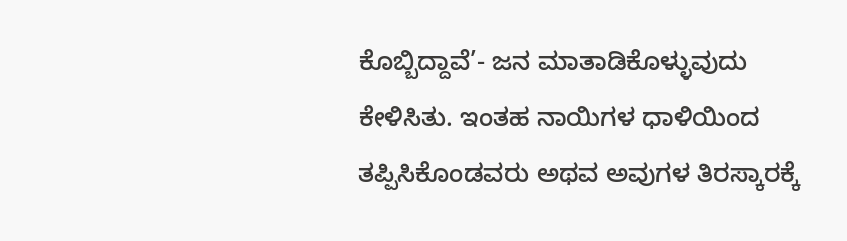ಕೊಬ್ಬಿದ್ದಾವೆ’- ಜನ ಮಾತಾಡಿಕೊಳ್ಳುವುದು ಕೇಳಿಸಿತು. ಇಂತಹ ನಾಯಿಗಳ ಧಾಳಿಯಿಂದ ತಪ್ಪಿಸಿಕೊಂಡವರು ಅಥವ ಅವುಗಳ ತಿರಸ್ಕಾರಕ್ಕೆ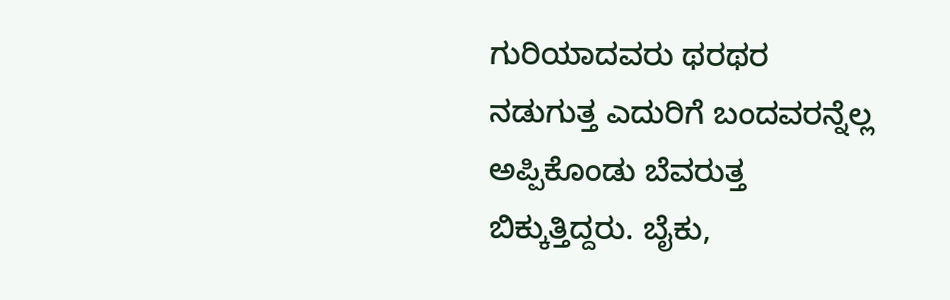ಗುರಿಯಾದವರು ಥರಥರ ನಡುಗುತ್ತ ಎದುರಿಗೆ ಬಂದವರನ್ನೆಲ್ಲ ಅಪ್ಪಿಕೊಂಡು ಬೆವರುತ್ತ ಬಿಕ್ಕುತ್ತಿದ್ದರು. ಬೈಕು,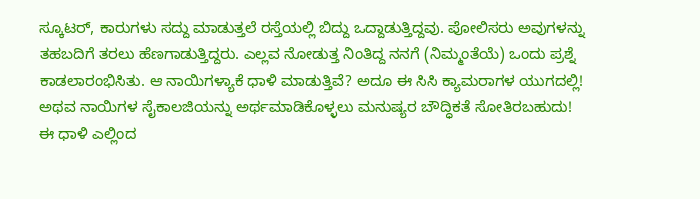ಸ್ಕೂಟರ್, ಕಾರುಗಳು ಸದ್ದು ಮಾಡುತ್ತಲೆ ರಸ್ತೆಯಲ್ಲಿ ಬಿದ್ದು ಒದ್ದಾಡುತ್ತಿದ್ದವು. ಪೋಲಿಸರು ಅವುಗಳನ್ನು ತಹಬದಿಗೆ ತರಲು ಹೆಣಗಾಡುತ್ತಿದ್ದರು. ಎಲ್ಲವ ನೋಡುತ್ತ ನಿಂತಿದ್ದ ನನಗೆ (ನಿಮ್ಮಂತೆಯೆ) ಒಂದು ಪ್ರಶ್ನೆ ಕಾಡಲಾರಂಭಿಸಿತು. ಆ ನಾಯಿಗಳ್ಯಾಕೆ ಧಾಳಿ ಮಾಡುತ್ತಿವೆ? ಅದೂ ಈ ಸಿಸಿ ಕ್ಯಾಮರಾಗಳ ಯುಗದಲ್ಲಿ! ಅಥವ ನಾಯಿಗಳ ಸೈಕಾಲಜಿಯನ್ನು ಅರ್ಥಮಾಡಿಕೊಳ್ಳಲು ಮನುಷ್ಯರ ಬೌದ್ಧಿಕತೆ ಸೋತಿರಬಹುದು!
ಈ ಧಾಳಿ ಎಲ್ಲಿಂದ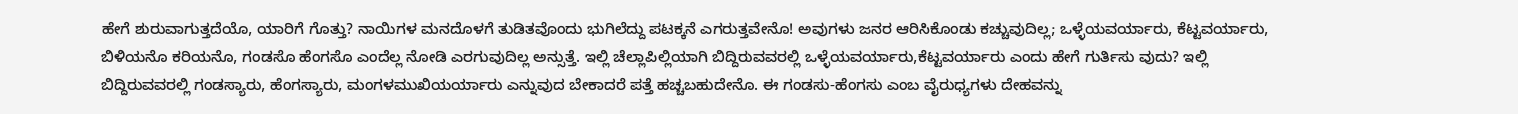ಹೇಗೆ ಶುರುವಾಗುತ್ತದೆಯೊ, ಯಾರಿಗೆ ಗೊತ್ತು? ನಾಯಿಗಳ ಮನದೊಳಗೆ ತುಡಿತವೊಂದು ಭುಗಿಲೆದ್ದು ಪಟಕ್ಕನೆ ಎಗರುತ್ತವೇನೊ! ಅವುಗಳು ಜನರ ಆರಿಸಿಕೊಂಡು ಕಚ್ಚುವುದಿಲ್ಲ; ಒಳ್ಳೆಯವರ್ಯಾರು, ಕೆಟ್ಟವರ್ಯಾರು, ಬಿಳಿಯನೊ ಕರಿಯನೊ, ಗಂಡಸೊ ಹೆಂಗಸೊ ಎಂದೆಲ್ಲ ನೋಡಿ ಎರಗುವುದಿಲ್ಲ ಅನ್ಸುತ್ತೆ. ಇಲ್ಲಿ ಚೆಲ್ಲಾಪಿಲ್ಲಿಯಾಗಿ ಬಿದ್ದಿರುವವರಲ್ಲಿ ಒಳ್ಳೆಯವರ್ಯಾರು,ಕೆಟ್ಟವರ್ಯಾರು ಎಂದು ಹೇಗೆ ಗುರ್ತಿಸು ವುದು? ಇಲ್ಲಿ ಬಿದ್ದಿರುವವರಲ್ಲಿ ಗಂಡಸ್ಯಾರು, ಹೆಂಗಸ್ಯಾರು, ಮಂಗಳಮುಖಿಯರ್ಯಾರು ಎನ್ನುವುದ ಬೇಕಾದರೆ ಪತ್ತೆ ಹಚ್ಚಬಹುದೇನೊ. ಈ ಗಂಡಸು-ಹೆಂಗಸು ಎಂಬ ವೈರುಧ್ಯಗಳು ದೇಹವನ್ನು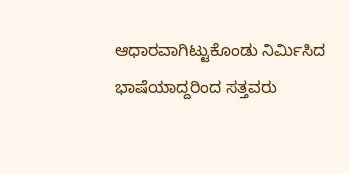ಆಧಾರವಾಗಿಟ್ಟುಕೊಂಡು ನಿರ್ಮಿಸಿದ ಭಾಷೆಯಾದ್ದರಿಂದ ಸತ್ತವರು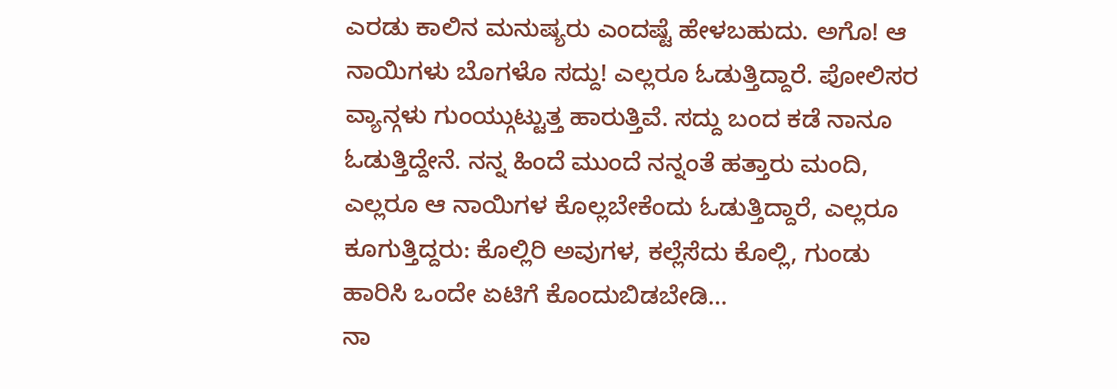ಎರಡು ಕಾಲಿನ ಮನುಷ್ಯರು ಎಂದಷ್ಟೆ ಹೇಳಬಹುದು. ಅಗೊ! ಆ ನಾಯಿಗಳು ಬೊಗಳೊ ಸದ್ದು! ಎಲ್ಲರೂ ಓಡುತ್ತಿದ್ದಾರೆ. ಪೋಲಿಸರ ವ್ಯಾನ್ಗಳು ಗುಂಯ್ಗುಟ್ಟುತ್ತ ಹಾರುತ್ತಿವೆ. ಸದ್ದು ಬಂದ ಕಡೆ ನಾನೂ ಓಡುತ್ತಿದ್ದೇನೆ. ನನ್ನ ಹಿಂದೆ ಮುಂದೆ ನನ್ನಂತೆ ಹತ್ತಾರು ಮಂದಿ, ಎಲ್ಲರೂ ಆ ನಾಯಿಗಳ ಕೊಲ್ಲಬೇಕೆಂದು ಓಡುತ್ತಿದ್ದಾರೆ, ಎಲ್ಲರೂ ಕೂಗುತ್ತಿದ್ದರು: ಕೊಲ್ಲಿರಿ ಅವುಗಳ, ಕಲ್ಲೆಸೆದು ಕೊಲ್ಲಿ, ಗುಂಡು ಹಾರಿಸಿ ಒಂದೇ ಏಟಿಗೆ ಕೊಂದುಬಿಡಬೇಡಿ…
ನಾ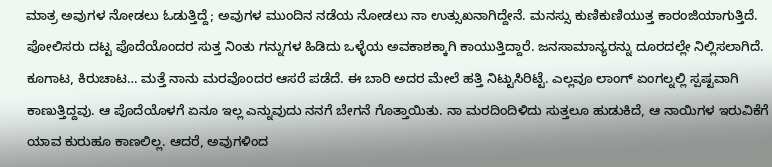ಮಾತ್ರ ಅವುಗಳ ನೋಡಲು ಓಡುತ್ತಿದ್ದೆ; ಅವುಗಳ ಮುಂದಿನ ನಡೆಯ ನೋಡಲು ನಾ ಉತ್ಸುಖನಾಗಿದ್ದೇನೆ. ಮನಸ್ಸು ಕುಣಿಕುಣಿಯುತ್ತ ಕಾರಂಜಿಯಾಗುತ್ತಿದೆ. ಪೋಲಿಸರು ದಟ್ಟ ಪೊದೆಯೊಂದರ ಸುತ್ತ ನಿಂತು ಗನ್ನುಗಳ ಹಿಡಿದು ಒಳ್ಳೆಯ ಅವಕಾಶಕ್ಕಾಗಿ ಕಾಯುತ್ತಿದ್ದಾರೆ. ಜನಸಾಮಾನ್ಯರನ್ನು ದೂರದಲ್ಲೇ ನಿಲ್ಲಿಸಲಾಗಿದೆ. ಕೂಗಾಟ, ಕಿರುಚಾಟ… ಮತ್ತೆ ನಾನು ಮರವೊಂದರ ಆಸರೆ ಪಡೆದೆ. ಈ ಬಾರಿ ಅದರ ಮೇಲೆ ಹತ್ತಿ ನಿಟ್ಟುಸಿರಿಟ್ಟೆ. ಎಲ್ಲವೂ ಲಾಂಗ್ ಏಂಗಲ್ನಲ್ಲಿ ಸ್ಪಷ್ಟವಾಗಿ ಕಾಣುತ್ತಿದ್ದವು. ಆ ಪೊದೆಯೊಳಗೆ ಏನೂ ಇಲ್ಲ ಎನ್ನುವುದು ನನಗೆ ಬೇಗನೆ ಗೊತ್ತಾಯಿತು. ನಾ ಮರದಿಂದಿಳಿದು ಸುತ್ತಲೂ ಹುಡುಕಿದೆ, ಆ ನಾಯಿಗಳ ಇರುವಿಕೆಗೆ ಯಾವ ಕುರುಹೂ ಕಾಣಲಿಲ್ಲ. ಆದರೆ, ಅವುಗಳಿಂದ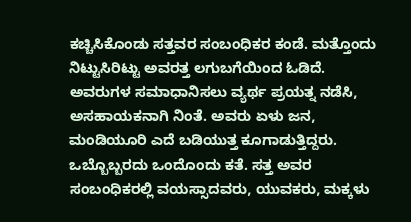ಕಚ್ಚಿಸಿಕೊಂಡು ಸತ್ತವರ ಸಂಬಂಧಿಕರ ಕಂಡೆ. ಮತ್ತೊಂದು ನಿಟ್ಟುಸಿರಿಟ್ಟು ಅವರತ್ತ ಲಗುಬಗೆಯಿಂದ ಓಡಿದೆ. ಅವರುಗಳ ಸಮಾಧಾನಿಸಲು ವ್ಯರ್ಥ ಪ್ರಯತ್ನ ನಡೆಸಿ, ಅಸಹಾಯಕನಾಗಿ ನಿಂತೆ. ಅವರು ಏಳು ಜನ, ಮಂಡಿಯೂರಿ ಎದೆ ಬಡಿಯುತ್ತ ಕೂಗಾಡುತ್ತಿದ್ದರು. ಒಬ್ಬೊಬ್ಬರದು ಒಂದೊಂದು ಕತೆ. ಸತ್ತ ಅವರ ಸಂಬಂಧಿಕರಲ್ಲಿ ವಯಸ್ಸಾದವರು, ಯುವಕರು, ಮಕ್ಕಳು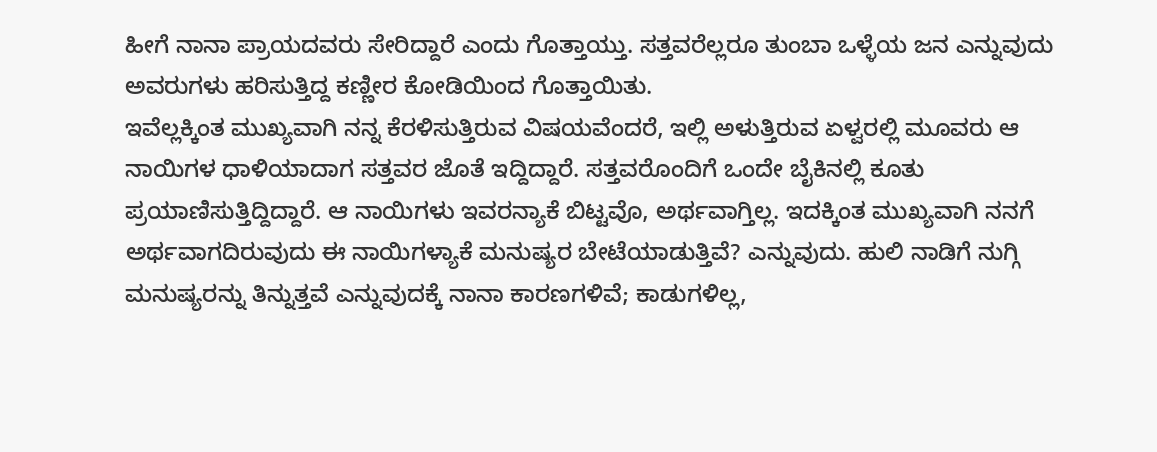ಹೀಗೆ ನಾನಾ ಪ್ರಾಯದವರು ಸೇರಿದ್ದಾರೆ ಎಂದು ಗೊತ್ತಾಯ್ತು. ಸತ್ತವರೆಲ್ಲರೂ ತುಂಬಾ ಒಳ್ಳೆಯ ಜನ ಎನ್ನುವುದು ಅವರುಗಳು ಹರಿಸುತ್ತಿದ್ದ ಕಣ್ಣೀರ ಕೋಡಿಯಿಂದ ಗೊತ್ತಾಯಿತು.
ಇವೆಲ್ಲಕ್ಕಿಂತ ಮುಖ್ಯವಾಗಿ ನನ್ನ ಕೆರಳಿಸುತ್ತಿರುವ ವಿಷಯವೆಂದರೆ, ಇಲ್ಲಿ ಅಳುತ್ತಿರುವ ಏಳ್ವರಲ್ಲಿ ಮೂವರು ಆ ನಾಯಿಗಳ ಧಾಳಿಯಾದಾಗ ಸತ್ತವರ ಜೊತೆ ಇದ್ದಿದ್ದಾರೆ. ಸತ್ತವರೊಂದಿಗೆ ಒಂದೇ ಬೈಕಿನಲ್ಲಿ ಕೂತು ಪ್ರಯಾಣಿಸುತ್ತಿದ್ದಿದ್ದಾರೆ. ಆ ನಾಯಿಗಳು ಇವರನ್ಯಾಕೆ ಬಿಟ್ಟವೊ, ಅರ್ಥವಾಗ್ತಿಲ್ಲ. ಇದಕ್ಕಿಂತ ಮುಖ್ಯವಾಗಿ ನನಗೆ ಅರ್ಥವಾಗದಿರುವುದು ಈ ನಾಯಿಗಳ್ಯಾಕೆ ಮನುಷ್ಯರ ಬೇಟೆಯಾಡುತ್ತಿವೆ? ಎನ್ನುವುದು. ಹುಲಿ ನಾಡಿಗೆ ನುಗ್ಗಿ ಮನುಷ್ಯರನ್ನು ತಿನ್ನುತ್ತವೆ ಎನ್ನುವುದಕ್ಕೆ ನಾನಾ ಕಾರಣಗಳಿವೆ; ಕಾಡುಗಳಿಲ್ಲ,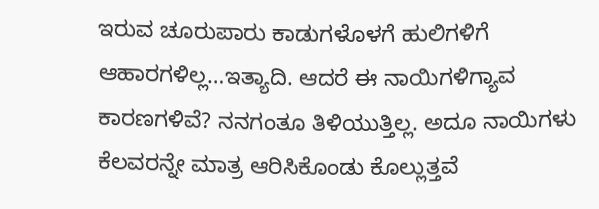ಇರುವ ಚೂರುಪಾರು ಕಾಡುಗಳೊಳಗೆ ಹುಲಿಗಳಿಗೆ ಆಹಾರಗಳಿಲ್ಲ…ಇತ್ಯಾದಿ. ಆದರೆ ಈ ನಾಯಿಗಳಿಗ್ಯಾವ ಕಾರಣಗಳಿವೆ? ನನಗಂತೂ ತಿಳಿಯುತ್ತಿಲ್ಲ. ಅದೂ ನಾಯಿಗಳು ಕೆಲವರನ್ನೇ ಮಾತ್ರ ಆರಿಸಿಕೊಂಡು ಕೊಲ್ಲುತ್ತವೆ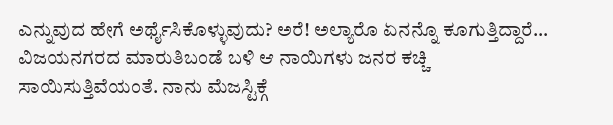ಎನ್ನುವುದ ಹೇಗೆ ಅರ್ಥೈಸಿಕೊಳ್ಳುವುದು? ಅರೆ! ಅಲ್ಯಾರೊ ಏನನ್ನೊ ಕೂಗುತ್ತಿದ್ದಾರೆ…
ವಿಜಯನಗರದ ಮಾರುತಿಬಂಡೆ ಬಳಿ ಆ ನಾಯಿಗಳು ಜನರ ಕಚ್ಚಿ ಸಾಯಿಸುತ್ತಿವೆಯಂತೆ. ನಾನು ಮೆಜಸ್ಟಿಕ್ಗೆ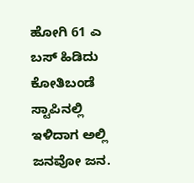ಹೋಗಿ 61 ಎ ಬಸ್ ಹಿಡಿದು ಕೋತಿಬಂಡೆ ಸ್ಟಾಪಿನಲ್ಲಿ ಇಳಿದಾಗ ಅಲ್ಲಿ ಜನವೋ ಜನ.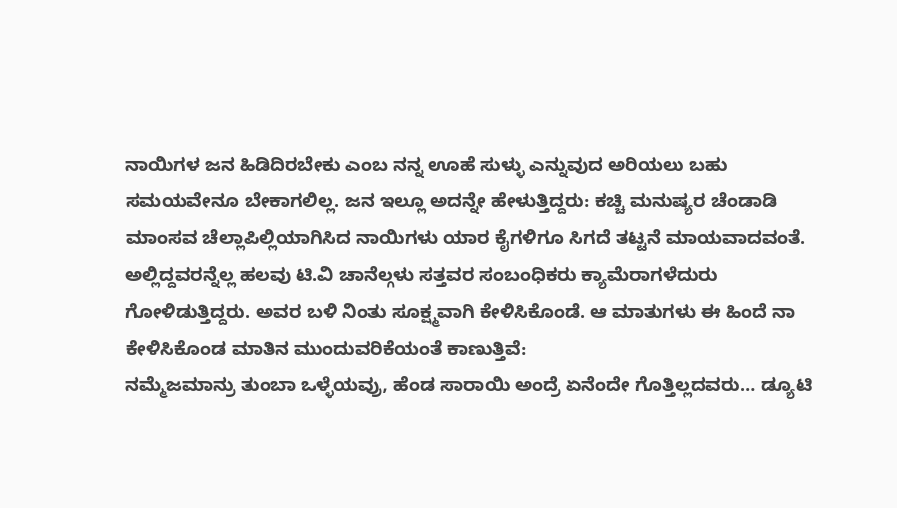ನಾಯಿಗಳ ಜನ ಹಿಡಿದಿರಬೇಕು ಎಂಬ ನನ್ನ ಊಹೆ ಸುಳ್ಳು ಎನ್ನುವುದ ಅರಿಯಲು ಬಹು ಸಮಯವೇನೂ ಬೇಕಾಗಲಿಲ್ಲ. ಜನ ಇಲ್ಲೂ ಅದನ್ನೇ ಹೇಳುತ್ತಿದ್ದರು: ಕಚ್ಚಿ ಮನುಷ್ಯರ ಚೆಂಡಾಡಿ ಮಾಂಸವ ಚೆಲ್ಲಾಪಿಲ್ಲಿಯಾಗಿಸಿದ ನಾಯಿಗಳು ಯಾರ ಕೈಗಳಿಗೂ ಸಿಗದೆ ತಟ್ಟನೆ ಮಾಯವಾದವಂತೆ. ಅಲ್ಲಿದ್ದವರನ್ನೆಲ್ಲ ಹಲವು ಟಿ.ವಿ ಚಾನೆಲ್ಗಳು ಸತ್ತವರ ಸಂಬಂಧಿಕರು ಕ್ಯಾಮೆರಾಗಳೆದುರು ಗೋಳಿಡುತ್ತಿದ್ದರು. ಅವರ ಬಳಿ ನಿಂತು ಸೂಕ್ಷ್ಮವಾಗಿ ಕೇಳಿಸಿಕೊಂಡೆ. ಆ ಮಾತುಗಳು ಈ ಹಿಂದೆ ನಾ ಕೇಳಿಸಿಕೊಂಡ ಮಾತಿನ ಮುಂದುವರಿಕೆಯಂತೆ ಕಾಣುತ್ತಿವೆ:
ನಮ್ಮೆಜಮಾನ್ರು ತುಂಬಾ ಒಳ್ಳೆಯವ್ರು, ಹೆಂಡ ಸಾರಾಯಿ ಅಂದ್ರೆ ಏನೆಂದೇ ಗೊತ್ತಿಲ್ಲದವರು… ಡ್ಯೂಟಿ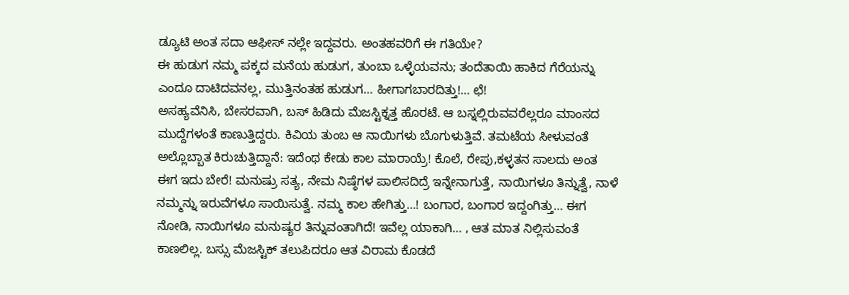ಡ್ಯೂಟಿ ಅಂತ ಸದಾ ಆಫೀಸ್ ನಲ್ಲೇ ಇದ್ದವರು. ಅಂತಹವರಿಗೆ ಈ ಗತಿಯೇ?
ಈ ಹುಡುಗ ನಮ್ಮ ಪಕ್ಕದ ಮನೆಯ ಹುಡುಗ, ತುಂಬಾ ಒಳ್ಳೆಯವನು; ತಂದೆತಾಯಿ ಹಾಕಿದ ಗೆರೆಯನ್ನು ಎಂದೂ ದಾಟಿದವನಲ್ಲ, ಮುತ್ತಿನಂತಹ ಹುಡುಗ… ಹೀಗಾಗಬಾರದಿತ್ತು!… ಛೆ!
ಅಸಹ್ಯವೆನಿಸಿ, ಬೇಸರವಾಗಿ, ಬಸ್ ಹಿಡಿದು ಮೆಜಸ್ಟಿಕ್ನತ್ತ ಹೊರಟೆ. ಆ ಬಸ್ನಲ್ಲಿರುವವರೆಲ್ಲರೂ ಮಾಂಸದ ಮುದ್ದೆಗಳಂತೆ ಕಾಣುತ್ತಿದ್ದರು. ಕಿವಿಯ ತುಂಬ ಆ ನಾಯಿಗಳು ಬೊಗುಳುತ್ತಿವೆ. ತಮಟೆಯ ಸೀಳುವಂತೆ ಅಲ್ಲೊಬ್ಬಾತ ಕಿರುಚುತ್ತಿದ್ದಾನೆ: ಇದೆಂಥ ಕೇಡು ಕಾಲ ಮಾರಾಯ್ರೆ! ಕೊಲೆ, ರೇಪು,ಕಳ್ಳತನ ಸಾಲದು ಅಂತ ಈಗ ಇದು ಬೇರೆ! ಮನುಷ್ರು ಸತ್ಯ, ನೇಮ ನಿಷ್ಠೆಗಳ ಪಾಲಿಸದಿದ್ರೆ ಇನ್ನೇನಾಗುತ್ತೆ, ನಾಯಿಗಳೂ ತಿನ್ನುತ್ವೆ, ನಾಳೆ ನಮ್ಮನ್ನು ಇರುವೆಗಳೂ ಸಾಯಿಸುತ್ವೆ. ನಮ್ಮ ಕಾಲ ಹೇಗಿತ್ತು…! ಬಂಗಾರ, ಬಂಗಾರ ಇದ್ದಂಗಿತ್ತು… ಈಗ ನೋಡಿ, ನಾಯಿಗಳೂ ಮನುಷ್ಯರ ತಿನ್ನುವಂತಾಗಿದೆ! ಇವೆಲ್ಲ ಯಾಕಾಗಿ… , ಆತ ಮಾತ ನಿಲ್ಲಿಸುವಂತೆ ಕಾಣಲಿಲ್ಲ. ಬಸ್ಸು ಮೆಜಸ್ಟಿಕ್ ತಲುಪಿದರೂ ಆತ ವಿರಾಮ ಕೊಡದೆ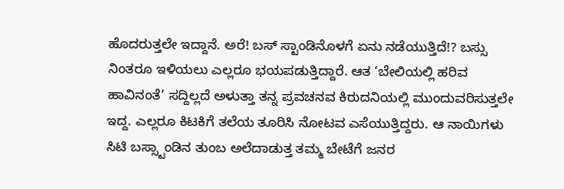ಹೊದರುತ್ತಲೇ ಇದ್ದಾನೆ. ಅರೆ! ಬಸ್ ಸ್ಟಾಂಡಿನೊಳಗೆ ಏನು ನಡೆಯುತ್ತಿದೆ!? ಬಸ್ಸು ನಿಂತರೂ ಇಳಿಯಲು ಎಲ್ಲರೂ ಭಯಪಡುತ್ತಿದ್ದಾರೆ. ಆತ ‘ಬೇಲಿಯಲ್ಲಿ ಹರಿವ ಹಾವಿನಂತೆ’ ಸದ್ದಿಲ್ಲದೆ ಅಳುತ್ತಾ ತನ್ನ ಪ್ರವಚನವ ಕಿರುದನಿಯಲ್ಲಿ ಮುಂದುವರಿಸುತ್ತಲೇ ಇದ್ದ. ಎಲ್ಲರೂ ಕಿಟಕಿಗೆ ತಲೆಯ ತೂರಿಸಿ ನೋಟವ ಎಸೆಯುತ್ತಿದ್ದರು. ಆ ನಾಯಿಗಳು ಸಿಟಿ ಬಸ್ಸ್ಟಾಂಡಿನ ತುಂಬ ಅಲೆದಾಡುತ್ತ ತಮ್ಮ ಬೇಟೆಗೆ ಜನರ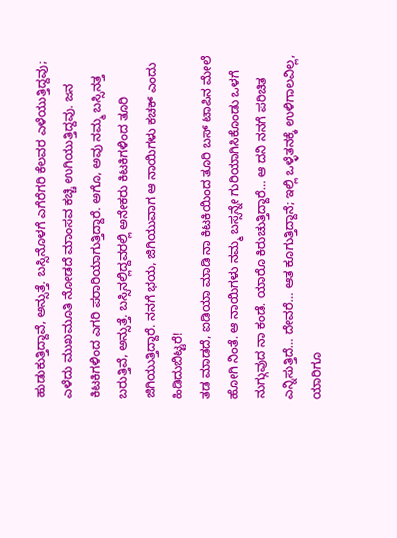ಹುಡುಕುತ್ತಿದ್ದಾವೆ, ಅನ್ಸುತ್ತೆ. ಬಸ್ಸಿನೊಳಗೆ ಎಗೆರೆಗರಿ ಕೆಲವರ ಎಳೆಯುತ್ತಿದ್ದವು; ಎಳೆದು ಮುಖಮೂತಿ ನೋಡದೆ ಮಾಂಸವ ಕಚ್ಚಿ ಉಗಿಯುತ್ತಿದ್ದವು. ಜನ ಕಿಟಕಿಗಳಿಂದ ಎಗರಿ ಪರಾರಿಯಾಗುತ್ತಿದ್ದಾರೆ. ಅಗೊ, ಅವು ನಮ್ಮ ಬಸ್ಸಿನತ್ತ ಬರುತ್ತಿವೆ, ಅನ್ಸುತ್ತೆ. ಬಸ್ಸಿನಲ್ಲಿದ್ದವರಲ್ಲಿ ಅನೇಕರು ಕಿಟಕಿಗಳಿಂದ ತೂರಿ ಜಿಗಿಯುತ್ತಿದ್ದಾರೆ. ನನಗೆ ಭಯ, ಜಿಗಿಯುವಾಗ ಆ ನಾಯಿಗಳು ಕಚಕ್ ಎಂದು ಹಿಡಿದುಬಿಟ್ಟರೆ!
ತಡ ಮಾಡದೆ, ಐಡಿಯಾ ಮಾಡಿ ನಾ ಕಿಟಕಿಯಿಂದ ತೂರಿ ಬಸ್ ಟಾಪಿನ ಮೇಲೆ ಹೋಗಿ ನಿಂತೆ. ಆ ನಾಯಿಗಳು ನಮ್ಮ ಬಸ್ಸನ್ನೇ ಗುರಿಯಾಗಿಸಿಕೊಂಡು ಒಳಗೆ ನುಗ್ಗುವುದ ನಾ ಕಂಡೆ. ಯಾರೊ ಕಿರುಚುತ್ತಿದ್ದಾರೆ… ಆ ದನಿ ನನಗೆ ಪರಿಚಿತ ಎನ್ನಿಸುತ್ತಿದೆ… ದೇವರೆ… ಆತ ಕೂಗುತ್ತಿದ್ದಾನೆ; ಇಲ್ಲಿ ಒಳ್ಳೆತನಕ್ಕೆ ಉಳಿಗಾಲವಿಲ್ಲ, ಯಾರಿಗೂ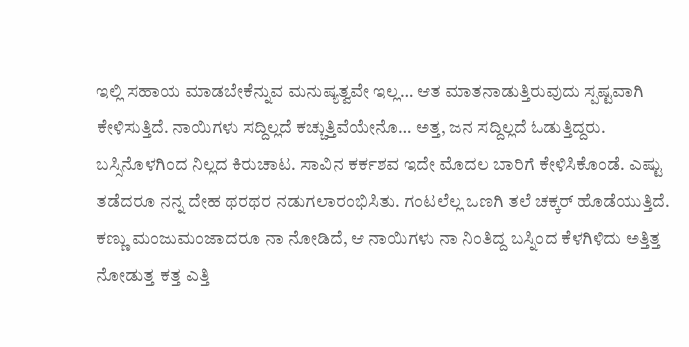ಇಲ್ಲಿ ಸಹಾಯ ಮಾಡಬೇಕೆನ್ನುವ ಮನುಷ್ಯತ್ವವೇ ಇಲ್ಲ… ಆತ ಮಾತನಾಡುತ್ತಿರುವುದು ಸ್ಪಷ್ಟವಾಗಿ ಕೇಳಿಸುತ್ತಿದೆ. ನಾಯಿಗಳು ಸದ್ದಿಲ್ಲದೆ ಕಚ್ಚುತ್ತಿವೆಯೇನೊ… ಅತ್ತ, ಜನ ಸದ್ದಿಲ್ಲದೆ ಓಡುತ್ತಿದ್ದರು. ಬಸ್ಸಿನೊಳಗಿಂದ ನಿಲ್ಲದ ಕಿರುಚಾಟ. ಸಾವಿನ ಕರ್ಕಶವ ಇದೇ ಮೊದಲ ಬಾರಿಗೆ ಕೇಳಿಸಿಕೊಂಡೆ. ಎಷ್ಟು ತಡೆದರೂ ನನ್ನ ದೇಹ ಥರಥರ ನಡುಗಲಾರಂಭಿಸಿತು. ಗಂಟಲೆಲ್ಲ ಒಣಗಿ ತಲೆ ಚಕ್ಕರ್ ಹೊಡೆಯುತ್ತಿದೆ. ಕಣ್ಣು ಮಂಜುಮಂಜಾದರೂ ನಾ ನೋಡಿದೆ, ಆ ನಾಯಿಗಳು ನಾ ನಿಂತಿದ್ದ ಬಸ್ನಿಂದ ಕೆಳಗಿಳಿದು ಅತ್ತಿತ್ತ ನೋಡುತ್ತ ಕತ್ತ ಎತ್ತಿ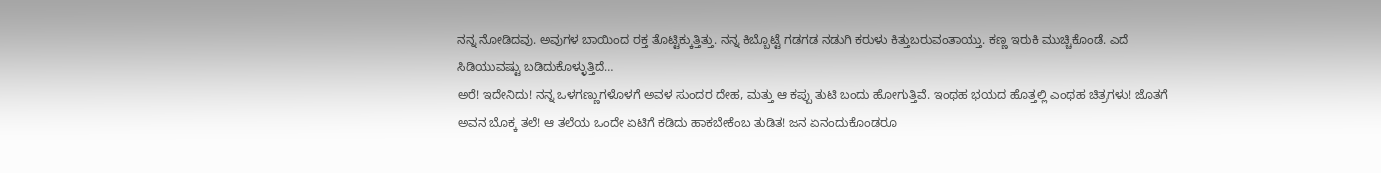ನನ್ನ ನೋಡಿದವು. ಅವುಗಳ ಬಾಯಿಂದ ರಕ್ತ ತೊಟ್ಟಿಕ್ಕುತ್ತಿತ್ತು. ನನ್ನ ಕಿಬ್ಬೊಟ್ಟೆ ಗಡಗಡ ನಡುಗಿ ಕರುಳು ಕಿತ್ತುಬರುವಂತಾಯ್ತು. ಕಣ್ಣ ಇರುಕಿ ಮುಚ್ಚಿಕೊಂಡೆ. ಎದೆ ಸಿಡಿಯುವಷ್ಟು ಬಡಿದುಕೊಳ್ಳುತ್ತಿದೆ…
ಅರೆ! ಇದೇನಿದು! ನನ್ನ ಒಳಗಣ್ಣುಗಳೊಳಗೆ ಅವಳ ಸುಂದರ ದೇಹ, ಮತ್ತು ಆ ಕಪ್ಪು ತುಟಿ ಬಂದು ಹೋಗುತ್ತಿವೆ. ಇಂಥಹ ಭಯದ ಹೊತ್ತಲ್ಲಿ ಎಂಥಹ ಚಿತ್ರಗಳು! ಜೊತಗೆ ಅವನ ಬೊಕ್ಕ ತಲೆ! ಆ ತಲೆಯ ಒಂದೇ ಏಟಿಗೆ ಕಡಿದು ಹಾಕಬೇಕೆಂಬ ತುಡಿತ! ಜನ ಏನಂದುಕೊಂಡರೂ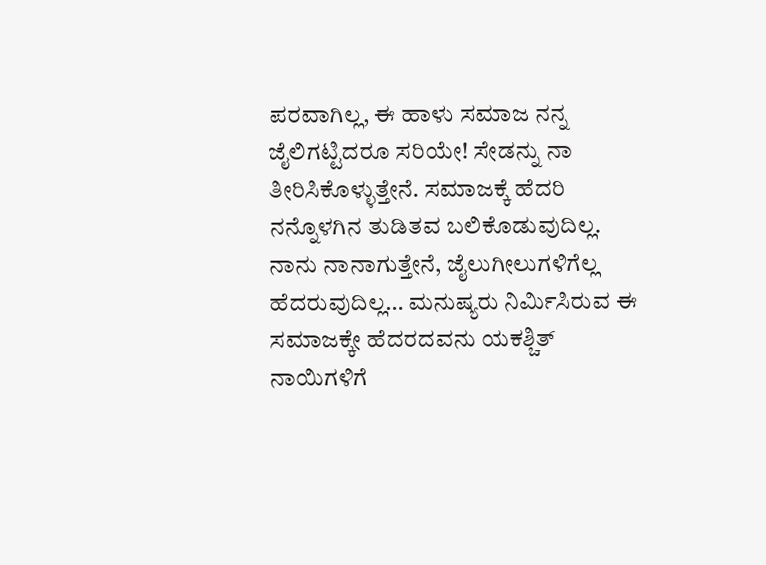ಪರವಾಗಿಲ್ಲ, ಈ ಹಾಳು ಸಮಾಜ ನನ್ನ ಜೈಲಿಗಟ್ಟಿದರೂ ಸರಿಯೇ! ಸೇಡನ್ನು ನಾ ತೀರಿಸಿಕೊಳ್ಳುತ್ತೇನೆ. ಸಮಾಜಕ್ಕೆ ಹೆದರಿ ನನ್ನೊಳಗಿನ ತುಡಿತವ ಬಲಿಕೊಡುವುದಿಲ್ಲ. ನಾನು ನಾನಾಗುತ್ತೇನೆ, ಜೈಲುಗೀಲುಗಳಿಗೆಲ್ಲ ಹೆದರುವುದಿಲ್ಲ… ಮನುಷ್ಯರು ನಿರ್ಮಿಸಿರುವ ಈ ಸಮಾಜಕ್ಕೇ ಹೆದರದವನು ಯಕಶ್ಚಿತ್ ನಾಯಿಗಳಿಗೆ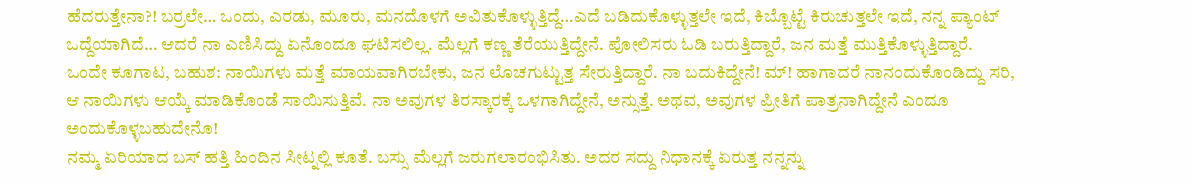ಹೆದರುತ್ತೇನಾ?! ಬರ್ರಲೇ… ಒಂದು, ಎರಡು, ಮೂರು, ಮನದೊಳಗೆ ಅವಿತುಕೊಳ್ಳುತ್ತಿದ್ದೆ…ಎದೆ ಬಡಿದುಕೊಳ್ಳುತ್ತಲೇ ಇದೆ, ಕಿಬ್ಬೊಟ್ಟೆ ಕಿರುಚುತ್ತಲೇ ಇದೆ, ನನ್ನ ಪ್ಯಾಂಟ್ ಒದ್ದೆಯಾಗಿದೆ… ಆದರೆ ನಾ ಎಣಿಸಿದ್ದು ಏನೊಂದೂ ಘಟಿಸಲಿಲ್ಲ. ಮೆಲ್ಲಗೆ ಕಣ್ಣ ತೆರೆಯುತ್ತಿದ್ದೇನೆ. ಪೋಲಿಸರು ಓಡಿ ಬರುತ್ತಿದ್ದಾರೆ, ಜನ ಮತ್ತೆ ಮುತ್ತಿಕೊಳ್ಳುತ್ತಿದ್ದಾರೆ. ಒಂದೇ ಕೂಗಾಟ, ಬಹುಶ: ನಾಯಿಗಳು ಮತ್ತೆ ಮಾಯವಾಗಿರಬೇಕು, ಜನ ಲೊಚಗುಟ್ಟುತ್ತ ಸೇರುತ್ತಿದ್ದಾರೆ. ನಾ ಬದುಕಿದ್ದೇನೆ! ಮ್! ಹಾಗಾದರೆ ನಾನಂದುಕೊಂಡಿದ್ದು ಸರಿ, ಆ ನಾಯಿಗಳು ಆಯ್ಕೆ ಮಾಡಿಕೊಂಡೆ ಸಾಯಿಸುತ್ತಿವೆ. ನಾ ಅವುಗಳ ತಿರಸ್ಕಾರಕ್ಕೆ ಒಳಗಾಗಿದ್ದೇನೆ, ಅನ್ಸುತ್ತೆ. ಅಥವ, ಅವುಗಳ ಪ್ರೀತಿಗೆ ಪಾತ್ರನಾಗಿದ್ದೇನೆ ಎಂದೂ ಅಂದುಕೊಳ್ಳಬಹುದೇನೊ!
ನಮ್ಮ ಏರಿಯಾದ ಬಸ್ ಹತ್ತಿ ಹಿಂದಿನ ಸೀಟ್ನಲ್ಲಿ ಕೂತೆ. ಬಸ್ಸು ಮೆಲ್ಲಗೆ ಜರುಗಲಾರಂಭಿಸಿತು. ಅದರ ಸದ್ದು ನಿಧಾನಕ್ಕೆ ಏರುತ್ತ ನನ್ನನ್ನು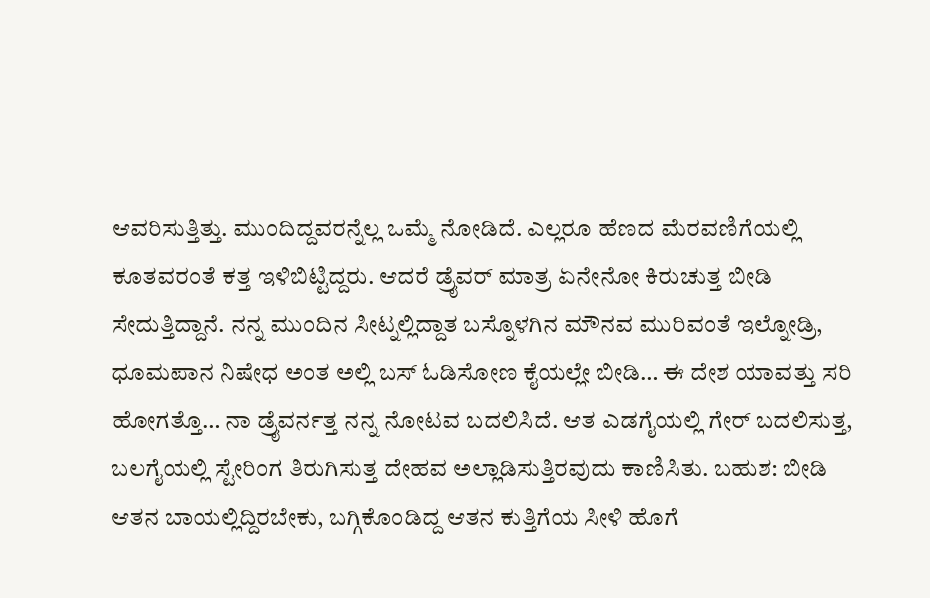ಆವರಿಸುತ್ತಿತ್ತು. ಮುಂದಿದ್ದವರನ್ನೆಲ್ಲ ಒಮ್ಮೆ ನೋಡಿದೆ. ಎಲ್ಲರೂ ಹೆಣದ ಮೆರವಣಿಗೆಯಲ್ಲಿ ಕೂತವರಂತೆ ಕತ್ತ ಇಳಿಬಿಟ್ಟಿದ್ದರು. ಆದರೆ ಡ್ರೈವರ್ ಮಾತ್ರ ಏನೇನೋ ಕಿರುಚುತ್ತ ಬೀಡಿ ಸೇದುತ್ತಿದ್ದಾನೆ. ನನ್ನ ಮುಂದಿನ ಸೀಟ್ನಲ್ಲಿದ್ದಾತ ಬಸ್ನೊಳಗಿನ ಮೌನವ ಮುರಿವಂತೆ ಇಲ್ನೋಡ್ರಿ, ಧೂಮಪಾನ ನಿಷೇಧ ಅಂತ ಅಲ್ಲಿ ಬಸ್ ಓಡಿಸೋಣ ಕೈಯಲ್ಲೇ ಬೀಡಿ… ಈ ದೇಶ ಯಾವತ್ತು ಸರಿ ಹೋಗತ್ತೊ… ನಾ ಡ್ರೈವರ್ನತ್ತ ನನ್ನ ನೋಟವ ಬದಲಿಸಿದೆ. ಆತ ಎಡಗೈಯಲ್ಲಿ ಗೇರ್ ಬದಲಿಸುತ್ತ, ಬಲಗೈಯಲ್ಲಿ ಸ್ಟೇರಿಂಗ ತಿರುಗಿಸುತ್ತ ದೇಹವ ಅಲ್ಲಾಡಿಸುತ್ತಿರವುದು ಕಾಣಿಸಿತು. ಬಹುಶ: ಬೀಡಿ ಆತನ ಬಾಯಲ್ಲಿದ್ದಿರಬೇಕು, ಬಗ್ಗಿಕೊಂಡಿದ್ದ ಆತನ ಕುತ್ತಿಗೆಯ ಸೀಳಿ ಹೊಗೆ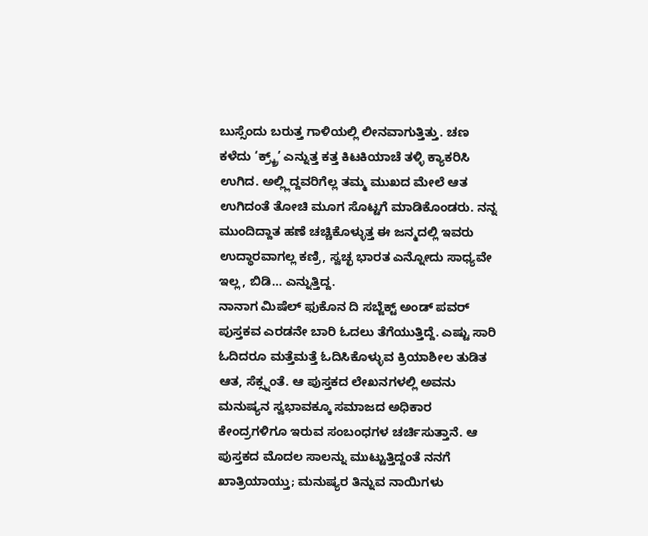ಬುಸ್ಸೆಂದು ಬರುತ್ತ ಗಾಳಿಯಲ್ಲಿ ಲೀನವಾಗುತ್ತಿತ್ತು. ಚಣ ಕಳೆದು ‘ಕ್ರ್ಕ್ರ್’ ಎನ್ನುತ್ತ ಕತ್ತ ಕಿಟಕಿಯಾಚೆ ತಳ್ಳಿ ಕ್ಯಾಕರಿಸಿ ಉಗಿದ. ಅಲ್ಲ್ಲಿದ್ದವರಿಗೆಲ್ಲ ತಮ್ಮ ಮುಖದ ಮೇಲೆ ಆತ ಉಗಿದಂತೆ ತೋಚಿ ಮೂಗ ಸೊಟ್ಟಗೆ ಮಾಡಿಕೊಂಡರು. ನನ್ನ ಮುಂದಿದ್ದಾತ ಹಣೆ ಚಚ್ಚಿಕೊಳ್ಳುತ್ತ ಈ ಜನ್ಮದಲ್ಲಿ ಇವರು ಉದ್ಧಾರವಾಗಲ್ಲ ಕಣ್ರಿ, ಸ್ವಚ್ಛ ಭಾರತ ಎನ್ನೋದು ಸಾಧ್ಯವೇ ಇಲ್ಲ, ಬಿಡಿ… ಎನ್ನುತ್ತಿದ್ದ.
ನಾನಾಗ ಮಿಷೆಲ್ ಫುಕೊನ ದಿ ಸಬ್ಜೆಕ್ಟ್ ಅಂಡ್ ಪವರ್ ಪುಸ್ತಕವ ಎರಡನೇ ಬಾರಿ ಓದಲು ತೆಗೆಯುತ್ತಿದ್ದೆ. ಎಷ್ಟು ಸಾರಿ ಓದಿದರೂ ಮತ್ತೆಮತ್ತೆ ಓದಿಸಿಕೊಳ್ಳುವ ಕ್ರಿಯಾಶೀಲ ತುಡಿತ ಆತ, ಸೆಕ್ಸ್ನಂತೆ. ಆ ಪುಸ್ತಕದ ಲೇಖನಗಳಲ್ಲಿ ಅವನು ಮನುಷ್ಯನ ಸ್ವಭಾವಕ್ಕೂ ಸಮಾಜದ ಅಧಿಕಾರ ಕೇಂದ್ರಗಳಿಗೂ ಇರುವ ಸಂಬಂಧಗಳ ಚರ್ಚಿಸುತ್ತಾನೆ. ಆ ಪುಸ್ತಕದ ಮೊದಲ ಸಾಲನ್ನು ಮುಟ್ಟುತ್ತಿದ್ದಂತೆ ನನಗೆ ಖಾತ್ರಿಯಾಯ್ತು; ಮನುಷ್ಯರ ತಿನ್ನುವ ನಾಯಿಗಳು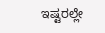ಇಷ್ಟರಲ್ಲೇ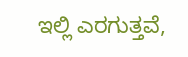ಇಲ್ಲಿ ಎರಗುತ್ತವೆ,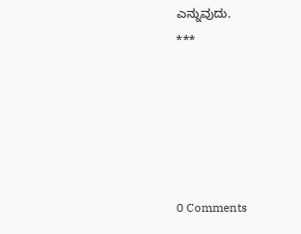ಎನ್ನುವುದು.
***





0 Comments